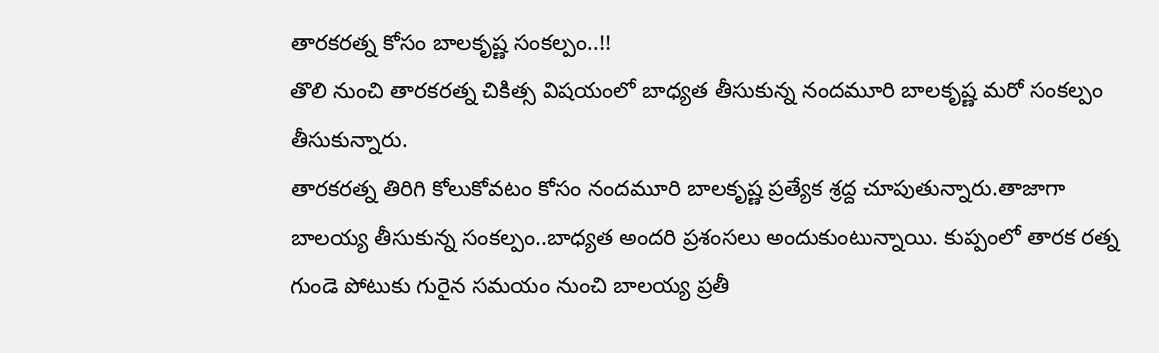తారకరత్న కోసం బాలకృష్ణ సంకల్పం..!!
తొలి నుంచి తారకరత్న చికిత్స విషయంలో బాధ్యత తీసుకున్న నందమూరి బాలకృష్ణ మరో సంకల్పం తీసుకున్నారు.
తారకరత్న తిరిగి కోలుకోవటం కోసం నందమూరి బాలకృష్ణ ప్రత్యేక శ్రద్ద చూపుతున్నారు.తాజాగా బాలయ్య తీసుకున్న సంకల్పం..బాధ్యత అందరి ప్రశంసలు అందుకుంటున్నాయి. కుప్పంలో తారక రత్న గుండె పోటుకు గురైన సమయం నుంచి బాలయ్య ప్రతీ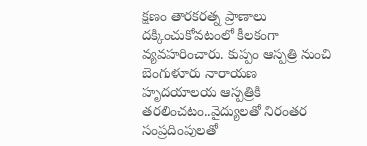క్షణం తారకరత్న ప్రాణాలు దక్కించుకోవటంలో కీలకంగా వ్యవహరించారు. కుప్పం ఆస్పత్రి నుంచి బెంగుళూరు నారాయణ హృదయాలయ ఆస్పత్రికి తరలించటం..వైద్యులతో నిరంతర సంప్రదింపులతో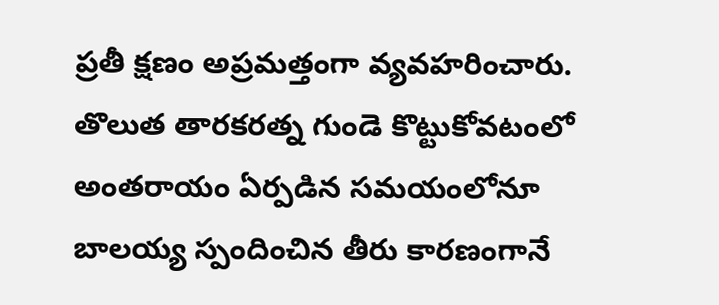ప్రతీ క్షణం అప్రమత్తంగా వ్యవహరించారు.
తొలుత తారకరత్న గుండె కొట్టుకోవటంలో అంతరాయం ఏర్పడిన సమయంలోనూ బాలయ్య స్పందించిన తీరు కారణంగానే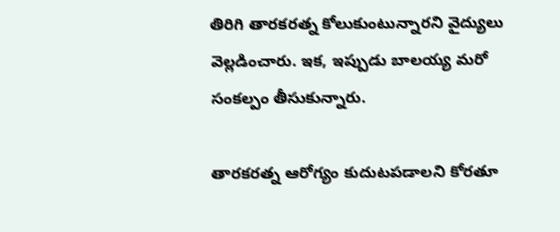తిరిగి తారకరత్న కోలుకుంటున్నారని వైద్యులు వెల్లడించారు. ఇక, ఇప్పుడు బాలయ్య మరో సంకల్పం తీసుకున్నారు.

తారకరత్న ఆరోగ్యం కుదుటపడాలని కోరతూ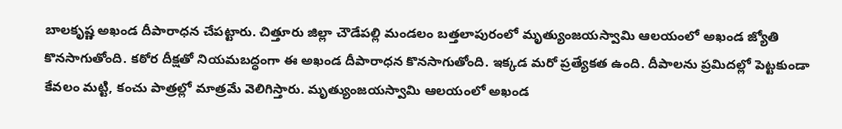బాలకృష్ణ అఖండ దీపారాధన చేపట్టారు. చిత్తూరు జిల్లా చౌడేపల్లి మండలం బత్తలాపురంలో మృత్యుంజయస్వామి ఆలయంలో అఖండ జ్యోతి కొనసాగుతోంది. కఠోర దీక్షతో నియమబద్ధంగా ఈ అఖండ దీపారాధన కొనసాగుతోంది. ఇక్కడ మరో ప్రత్యేకత ఉంది. దీపాలను ప్రమిదల్లో పెట్టకుండా కేవలం మట్టి, కంచు పాత్రల్లో మాత్రమే వెలిగిస్తారు. మృత్యుంజయస్వామి ఆలయంలో అఖండ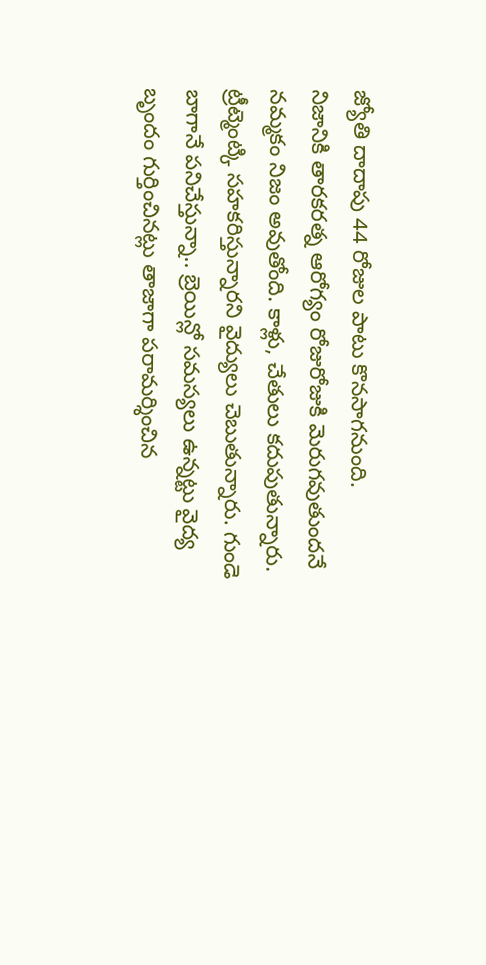జ్యోతి దాదాపు 44 రోజుల పాటు కొనసాగనుంది.
నిజానికి తారకరత్న ఆరోగ్యం రోజురోజుకి మెరుగవుతుందనే నమ్మకం నిజం అవుతోంది. కాళ్లు, చేతులు కదుపుతున్నారు. ట్రీట్మెంట్కి సహకరిస్తున్నారని వైద్యులు చెబుతున్నారు. గుండె బాగానే పనిచేస్తున్నా.. బ్రెయిన్లో సమస్యలు ఉన్నట్టు వైద్య బృందం గుర్తించినట్లు తాజాగా పరామర్శించిన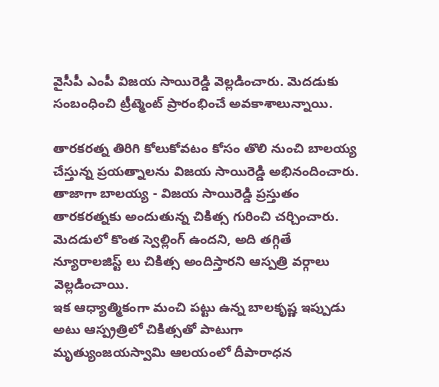వైసీపీ ఎంపీ విజయ సాయిరెడ్డి వెల్లడించారు. మెదడుకు సంబంధించి ట్రీట్మెంట్ ప్రారంభించే అవకాశాలున్నాయి.

తారకరత్న తిరిగి కోలుకోవటం కోసం తొలి నుంచి బాలయ్య చేస్తున్న ప్రయత్నాలను విజయ సాయిరెడ్డి అభినందించారు. తాజాగా బాలయ్య - విజయ సాయిరెడ్డి ప్రస్తుతం తారకరత్నకు అందుతున్న చికిత్స గురించి చర్చించారు. మెదడులో కొంత స్వెల్లింగ్ ఉందని, అది తగ్గితే న్యూరాలజిస్ట్ లు చికిత్స అందిస్తారని ఆస్పత్రి వర్గాలు వెల్లడించాయి.
ఇక ఆధ్యాత్మికంగా మంచి పట్టు ఉన్న బాలకృష్ణ ఇప్పుడు అటు ఆస్ప్రత్రిలో చికిత్సతో పాటుగా మృత్యుంజయస్వామి ఆలయంలో దీపారాధన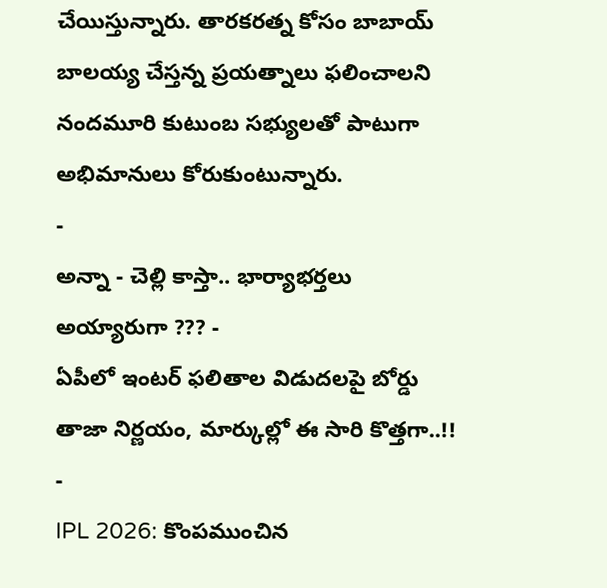చేయిస్తున్నారు. తారకరత్న కోసం బాబాయ్ బాలయ్య చేస్తన్న ప్రయత్నాలు ఫలించాలని నందమూరి కుటుంబ సభ్యులతో పాటుగా అభిమానులు కోరుకుంటున్నారు.
-
అన్నా - చెల్లి కాస్తా.. భార్యాభర్తలు అయ్యారుగా ??? -
ఏపీలో ఇంటర్ ఫలితాల విడుదలపై బోర్డు తాజా నిర్ణయం, మార్కుల్లో ఈ సారి కొత్తగా..!! -
IPL 2026: కొంపముంచిన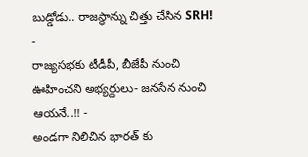బుడ్డోడు.. రాజస్థాన్ను చిత్తు చేసిన SRH! -
రాజ్యసభకు టీడీపీ, బీజేపీ నుంచి ఊహించని అభ్యర్దులు- జనసేన నుంచి ఆయనే..!! -
అండగా నిలిచిన భారత్ కు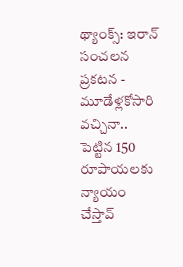థ్యాంక్స్: ఇరాన్ సంచలన ప్రకటన -
మూడేళ్లకోసారి వచ్చినా.. పెట్టిన 150 రూపాయలకు న్యాయం చేస్తావ్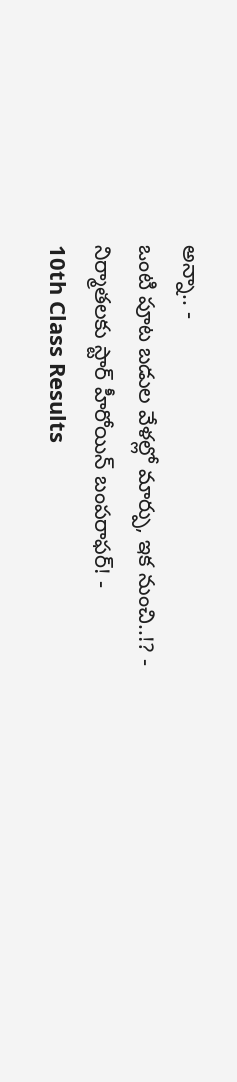అన్నా.. -
ఒంటి పూట బడుల వేళల్లో మార్పు, ఇక నుంచి..!? -
నిర్మాతలకు స్టార్ హీరోయిన్ బంపరాఫర్! -
10th Class Results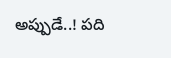అప్పుడే..! పది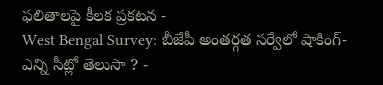ఫలితాలపై కీలక ప్రకటన -
West Bengal Survey: బీజేపీ అంతర్గత సర్వేలో షాకింగ్- ఎన్ని సీట్లో తెలుసా ? -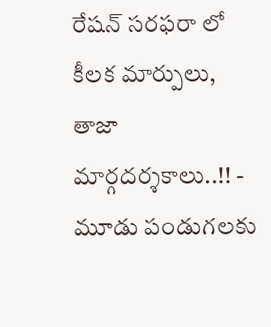రేషన్ సరఫరా లో కీలక మార్పులు, తాజా మార్గదర్శకాలు..!! -
మూడు పండుగలకు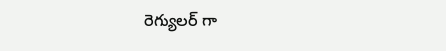రెగ్యులర్ గా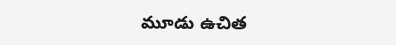మూడు ఉచిత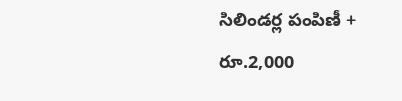సిలిండర్ల పంపిణీ + రూ.2,000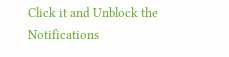Click it and Unblock the Notifications